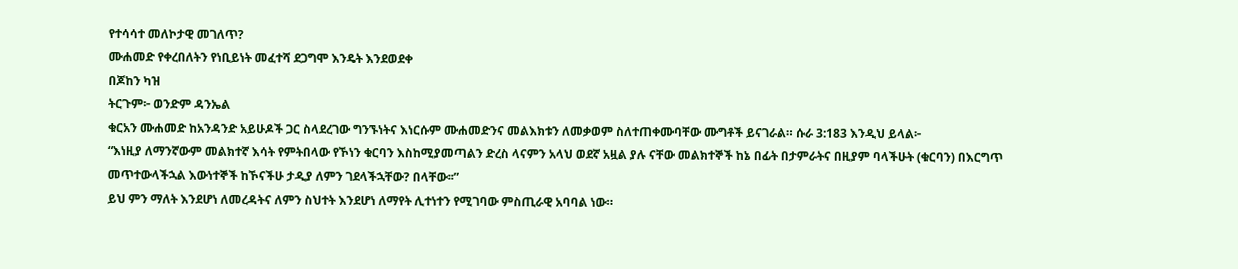የተሳሳተ መለኮታዊ መገለጥ?
ሙሐመድ የቀረበለትን የነቢይነት መፈተሻ ደጋግሞ እንዴት እንደወደቀ
በጆከን ካዝ
ትርጉም፦ ወንድም ዳንኤል
ቁርአን ሙሐመድ ከአንዳንድ አይሁዶች ጋር ስላደረገው ግንኙነትና እነርሱም ሙሐመድንና መልእክቱን ለመቃወም ስለተጠቀሙባቸው ሙግቶች ይናገራል። ሱራ 3:183 እንዲህ ይላል፦
“እነዚያ ለማንኛውም መልክተኛ እሳት የምትበላው የኾነን ቁርባን እስከሚያመጣልን ድረስ ላናምን አላህ ወደኛ አዟል ያሉ ናቸው መልክተኞች ከኔ በፊት በታምራትና በዚያም ባላችሁት (ቁርባን) በእርግጥ መጥተውላችኋል እውነተኞች ከኾናችሁ ታዲያ ለምን ገደላችኋቸው? በላቸው፡፡”
ይህ ምን ማለት እንደሆነ ለመረዳትና ለምን ስህተት እንደሆነ ለማየት ሊተነተን የሚገባው ምስጢራዊ አባባል ነው።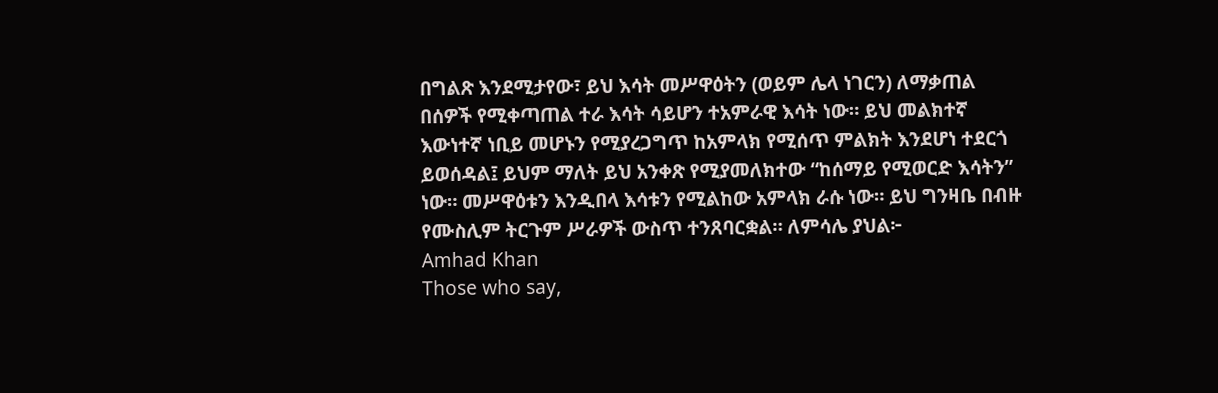በግልጽ እንደሚታየው፣ ይህ እሳት መሥዋዕትን (ወይም ሌላ ነገርን) ለማቃጠል በሰዎች የሚቀጣጠል ተራ እሳት ሳይሆን ተአምራዊ እሳት ነው። ይህ መልክተኛ እውነተኛ ነቢይ መሆኑን የሚያረጋግጥ ከአምላክ የሚሰጥ ምልክት እንደሆነ ተደርጎ ይወሰዳል፤ ይህም ማለት ይህ አንቀጽ የሚያመለክተው “ከሰማይ የሚወርድ እሳትን” ነው። መሥዋዕቱን እንዲበላ እሳቱን የሚልከው አምላክ ራሱ ነው። ይህ ግንዛቤ በብዙ የሙስሊም ትርጉም ሥራዎች ውስጥ ተንጸባርቋል። ለምሳሌ ያህል፦
Amhad Khan
Those who say,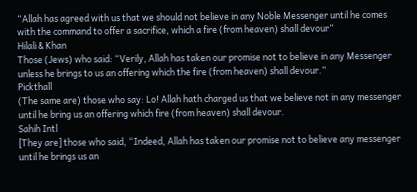“Allah has agreed with us that we should not believe in any Noble Messenger until he comes with the command to offer a sacrifice, which a fire (from heaven) shall devour”
Hilali & Khan
Those (Jews) who said: “Verily, Allah has taken our promise not to believe in any Messenger unless he brings to us an offering which the fire (from heaven) shall devour.”
Pickthall
(The same are) those who say: Lo! Allah hath charged us that we believe not in any messenger until he bring us an offering which fire (from heaven) shall devour.
Sahih Intl
[They are] those who said, “Indeed, Allah has taken our promise not to believe any messenger until he brings us an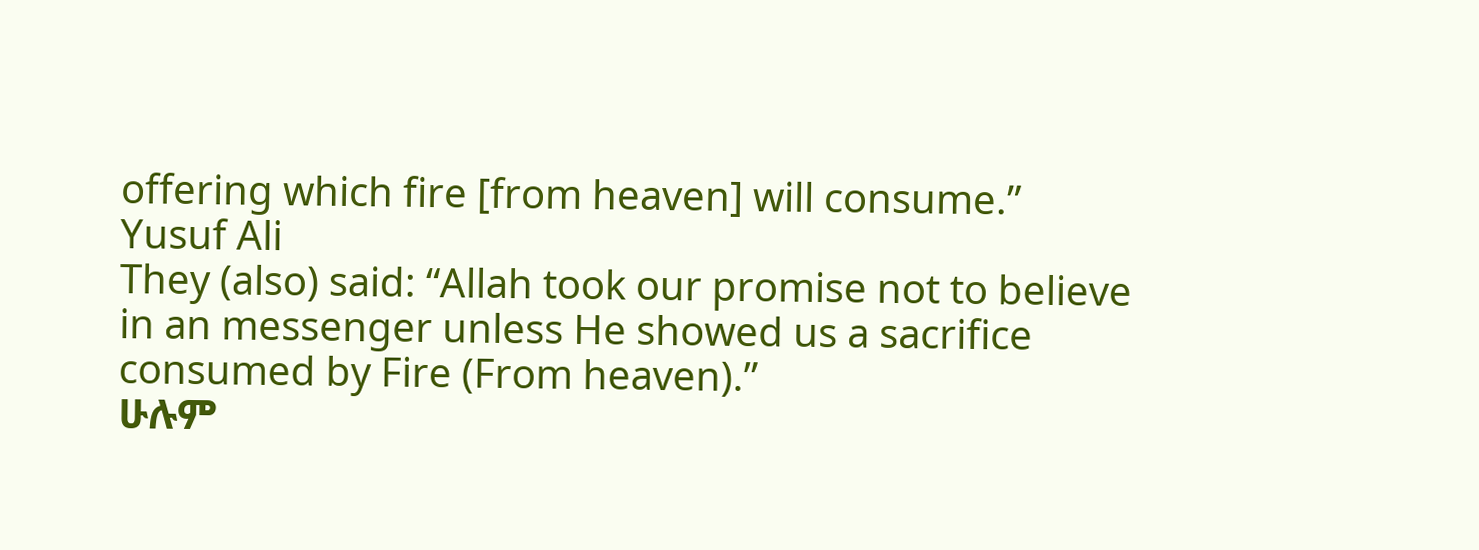offering which fire [from heaven] will consume.”
Yusuf Ali
They (also) said: “Allah took our promise not to believe in an messenger unless He showed us a sacrifice consumed by Fire (From heaven).”
ሁሉም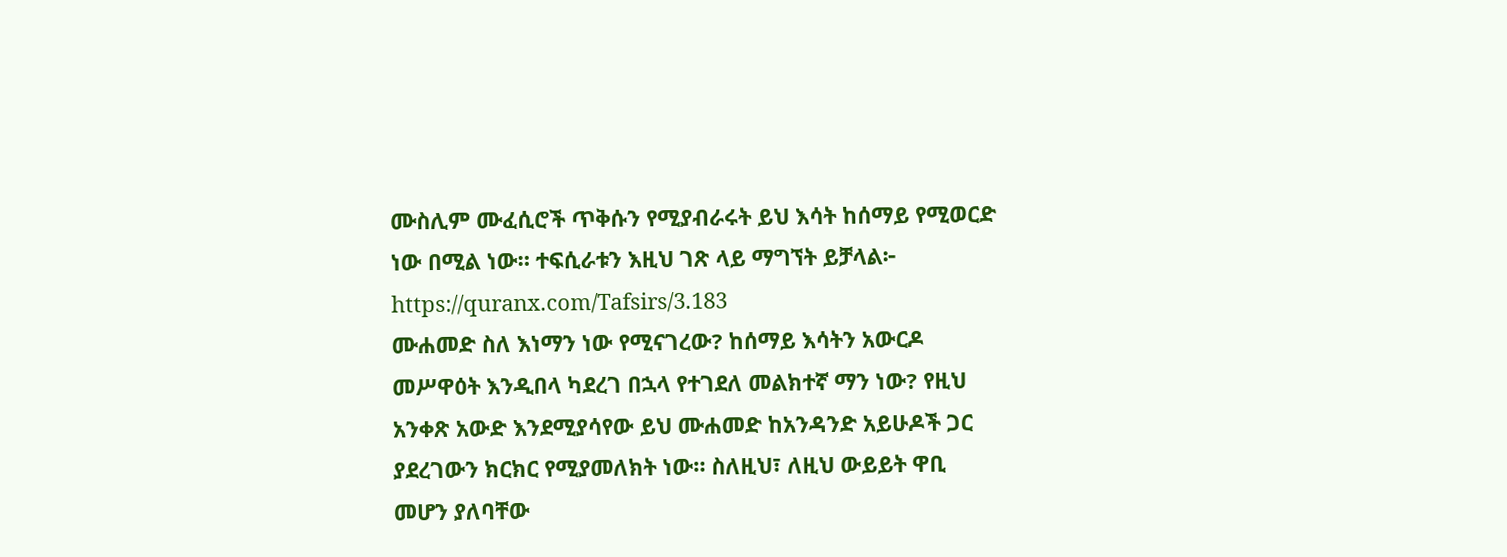ሙስሊም ሙፈሲሮች ጥቅሱን የሚያብራሩት ይህ እሳት ከሰማይ የሚወርድ ነው በሚል ነው። ተፍሲራቱን እዚህ ገጽ ላይ ማግኘት ይቻላል፦ https://quranx.com/Tafsirs/3.183
ሙሐመድ ስለ እነማን ነው የሚናገረው? ከሰማይ እሳትን አውርዶ መሥዋዕት እንዲበላ ካደረገ በኋላ የተገደለ መልክተኛ ማን ነው? የዚህ አንቀጽ አውድ እንደሚያሳየው ይህ ሙሐመድ ከአንዳንድ አይሁዶች ጋር ያደረገውን ክርክር የሚያመለክት ነው። ስለዚህ፣ ለዚህ ውይይት ዋቢ መሆን ያለባቸው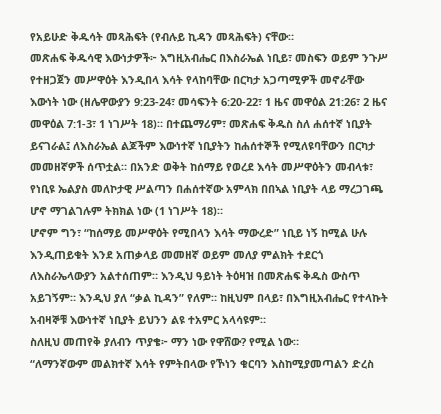የአይሁድ ቅዱሳት መጻሕፍት (የብሉይ ኪዳን መጻሕፍት) ናቸው።
መጽሐፍ ቅዱሳዊ እውነታዎች፦ እግዚአብሔር በእስራኤል ነቢይ፣ መስፍን ወይም ንጉሥ የተዘጋጀን መሥዋዕት እንዲበላ እሳት የላከባቸው በርካታ አጋጣሚዎች መኖራቸው እውነት ነው (ዘሌዋውያን 9:23-24፣ መሳፍንት 6:20-22፣ 1 ዜና መዋዕል 21:26፣ 2 ዜና መዋዕል 7:1-3፣ 1 ነገሥት 18)። በተጨማሪም፣ መጽሐፍ ቅዱስ ስለ ሐሰተኛ ነቢያት ይናገራል፤ ለእስራኤል ልጆችም እውነተኛ ነቢያትን ከሐሰተኞች የሚለዩባቸውን በርካታ መመዘኛዎች ሰጥቷል። በአንድ ወቅት ከሰማይ የወረደ እሳት መሥዋዕትን መብላቱ፣ የነቢዩ ኤልያስ መለኮታዊ ሥልጣን በሐሰተኛው አምላክ በበኣል ነቢያት ላይ ማረጋገጫ ሆኖ ማገልገሉም ትክክል ነው (1 ነገሥት 18)።
ሆኖም ግን፣ “ከሰማይ መሥዋዕት የሚበላን እሳት ማውረድ” ነቢይ ነኝ ከሚል ሁሉ እንዲጠይቁት እንደ አጠቃላይ መመዘኛ ወይም መለያ ምልክት ተደርጎ ለእስራኤላውያን አልተሰጠም። እንዲህ ዓይነት ትዕዛዝ በመጽሐፍ ቅዱስ ውስጥ አይገኝም። እንዲህ ያለ “ቃል ኪዳን” የለም። ከዚህም በላይ፣ በእግዚአብሔር የተላኩት አብዛኞቹ እውነተኛ ነቢያት ይህንን ልዩ ተአምር አላሳዩም።
ስለዚህ መጠየቅ ያለብን ጥያቄ፦ ማን ነው የዋሸው? የሚል ነው።
“ለማንኛውም መልክተኛ እሳት የምትበላው የኾነን ቁርባን እስከሚያመጣልን ድረስ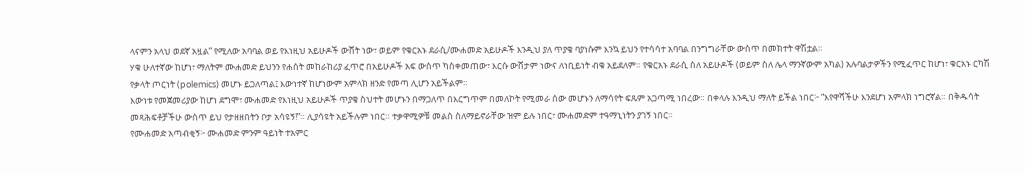ላናምን አላህ ወደኛ አዟል” የሚለው አባባል ወይ የእነዚህ አይሁዶች ውሸት ነው፣ ወይም የቁርአኑ ደራሲ/ሙሐመድ አይሁዶች እንዲህ ያለ ጥያቄ ባያነሱም እንኳ ይህን የተሳሳተ አባባል በንግግራቸው ውስጥ በመክተት ዋሽቷል።
ሃቁ ሁለተኛው ከሆነ፣ ማለትም ሙሐመድ ይህንን የሐሰት መከራከሪያ ፈጥሮ በአይሁዶች አፍ ውስጥ ካስቀመጠው፣ እርሱ ውሸታም ነውና ለነቢይነት ብቁ አይደለም። የቁርአኑ ደራሲ ስለ አይሁዶች (ወይም ስለ ሌላ ማንኛውም አካል) አሉባልታዎችን የሚፈጥር ከሆነ፣ ቁርአኑ ርካሽ የቃላት ጦርነት (polemics) መሆኑ ይጋለጣል፤ እውነተኛ ከሆነውም አምላክ ዘንድ የመጣ ሊሆን አይችልም።
እውነቱ የመጀመሪያው ከሆነ ደግሞ፣ ሙሐመድ የእነዚህ አይሁዶች ጥያቄ ስህተት መሆኑን በማጋለጥ በእርግጥም በመለኮት የሚመራ ሰው መሆኑን ለማሳየት ፍጹም አጋጣሚ ነበረው። በቀላሉ እንዲህ ማለት ይችል ነበር፦ “እየዋሻችሁ እንደሆነ አምላክ ነግሮኛል። በቅዱሳት መጻሕፍቶቻችሁ ውስጥ ይህ የታዘዘበትን ቦታ አሳዩኝ!”። ሊያሳዩት አይችሉም ነበር። ተቃዋሚዎቹ መልስ ስለማይኖራቸው ዝም ይሉ ነበር፣ ሙሐመድም ተዓማኒነትን ያገኝ ነበር።
የሙሐመድ አጣብቂኝ፦ ሙሐመድ ምንም ዓይነት ተአምር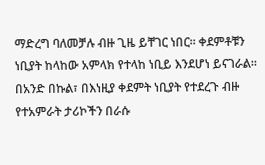ማድረግ ባለመቻሉ ብዙ ጊዜ ይቸገር ነበር። ቀደምቶቹን ነቢያት ከላከው አምላክ የተላከ ነቢይ እንደሆነ ይናገራል። በአንድ በኩል፣ በእነዚያ ቀደምት ነቢያት የተደረጉ ብዙ የተአምራት ታሪኮችን በራሱ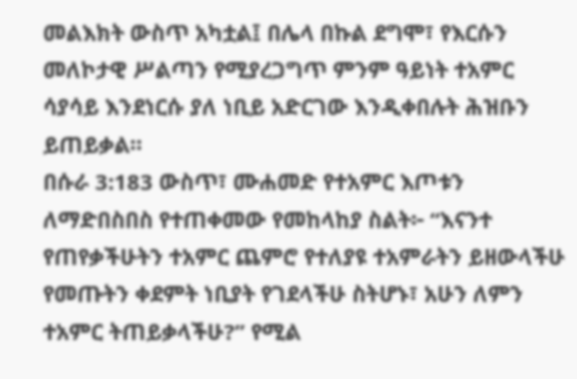መልእክት ውስጥ አካቷል፤ በሌላ በኩል ደግሞ፣ የእርሱን መለኮታዊ ሥልጣን የሚያረጋግጥ ምንም ዓይነት ተአምር ሳያሳይ እንደነርሱ ያለ ነቢይ አድርገው እንዲቀበሉት ሕዝቡን ይጠይቃል።
በሱራ 3:183 ውስጥ፣ ሙሐመድ የተአምር እጦቱን ለማድበስበስ የተጠቀመው የመከላከያ ስልት፦ “እናንተ የጠየቃችሁትን ተአምር ጨምሮ የተለያዩ ተአምራትን ይዘውላችሁ የመጡትን ቀደምት ነቢያት የገደላችሁ ስትሆኑ፣ አሁን ለምን ተአምር ትጠይቃላችሁ?” የሚል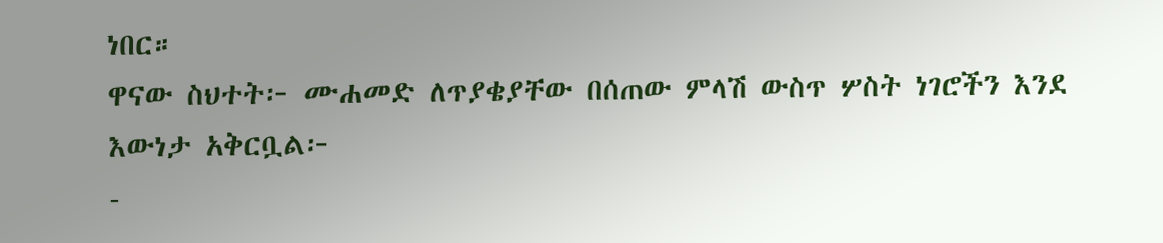ነበር።
ዋናው ስህተት፦ ሙሐመድ ለጥያቄያቸው በሰጠው ምላሽ ውስጥ ሦስት ነገሮችን እንደ እውነታ አቅርቧል፦
-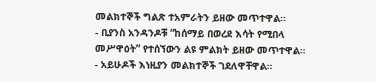መልክተኞች ግልጽ ተአምራትን ይዘው መጥተዋል።
- ቢያንስ አንዳንዶቹ “ከሰማይ በወረደ እሳት የሚበላ መሥዋዕት” የተሰኘውን ልዩ ምልክት ይዘው መጥተዋል።
- አይሁዶች እነዚያን መልክተኞች ገደለዋቸዋል።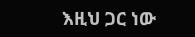እዚህ ጋር ነው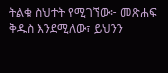ትልቁ ስህተት የሚገኘው፦ መጽሐፍ ቅዱስ እንደሚለው፣ ይህንን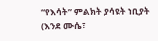“የእሳት” ምልክት ያሳዩት ነቢያት (እንደ ሙሴ፣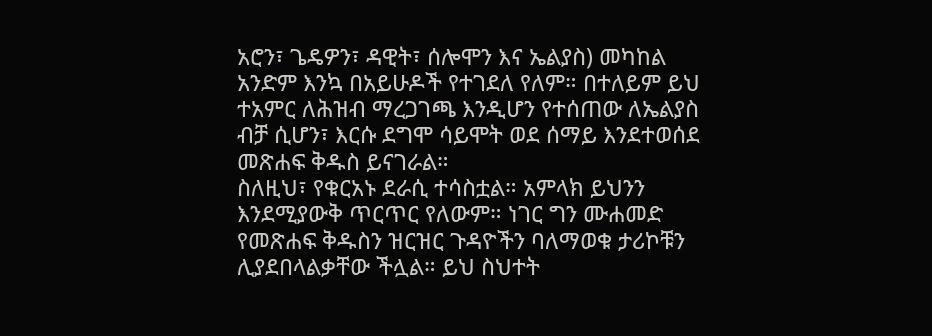አሮን፣ ጌዴዎን፣ ዳዊት፣ ሰሎሞን እና ኤልያስ) መካከል አንድም እንኳ በአይሁዶች የተገደለ የለም። በተለይም ይህ ተአምር ለሕዝብ ማረጋገጫ እንዲሆን የተሰጠው ለኤልያስ ብቻ ሲሆን፣ እርሱ ደግሞ ሳይሞት ወደ ሰማይ እንደተወሰደ መጽሐፍ ቅዱስ ይናገራል።
ስለዚህ፣ የቁርአኑ ደራሲ ተሳስቷል። አምላክ ይህንን እንደሚያውቅ ጥርጥር የለውም። ነገር ግን ሙሐመድ የመጽሐፍ ቅዱስን ዝርዝር ጉዳዮችን ባለማወቁ ታሪኮቹን ሊያደበላልቃቸው ችሏል። ይህ ስህተት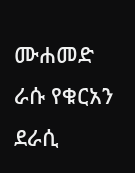ሙሐመድ ራሱ የቁርአን ደራሲ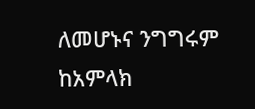ለመሆኑና ንግግሩም ከአምላክ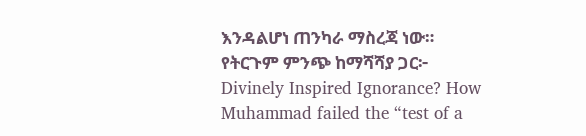እንዳልሆነ ጠንካራ ማስረጃ ነው።
የትርጉም ምንጭ ከማሻሻያ ጋር፦ Divinely Inspired Ignorance? How Muhammad failed the “test of a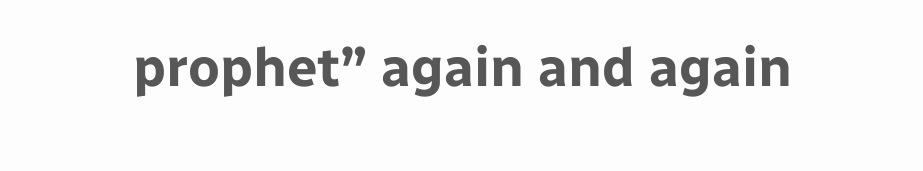prophet” again and again